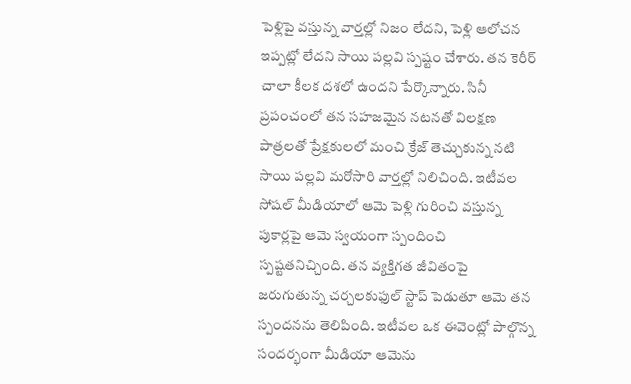పెళ్లిపై వస్తున్న వార్తల్లో నిజం లేదని, పెళ్లి ఆలోచన ఇప్పట్లో లేదని సాయి పల్లవి స్పష్టం చేశారు. తన కెరీర్ చాలా కీలక దశలో ఉందని పేర్కొన్నారు. సినీ ప్రపంచంలో తన సహజమైన నటనతో విలక్షణ పాత్రలతో ప్రేక్షకులలో మంచి క్రేజ్ తెచ్చుకున్న నటి సాయి పల్లవి మరోసారి వార్తల్లో నిలిచింది. ఇటీవల సోషల్ మీడియాలో ఆమె పెళ్లి గురించి వస్తున్న పుకార్లపై ఆమె స్వయంగా స్పందించి స్పష్టతనిచ్చింది. తన వ్యక్తిగత జీవితంపై జరుగుతున్న చర్చలకుఫుల్ స్టాప్ పెడుతూ ఆమె తన స్పందనను తెలిపింది. ఇటీవల ఒక ఈవెంట్లో పాల్గొన్న సందర్భంగా మీడియా ఆమెను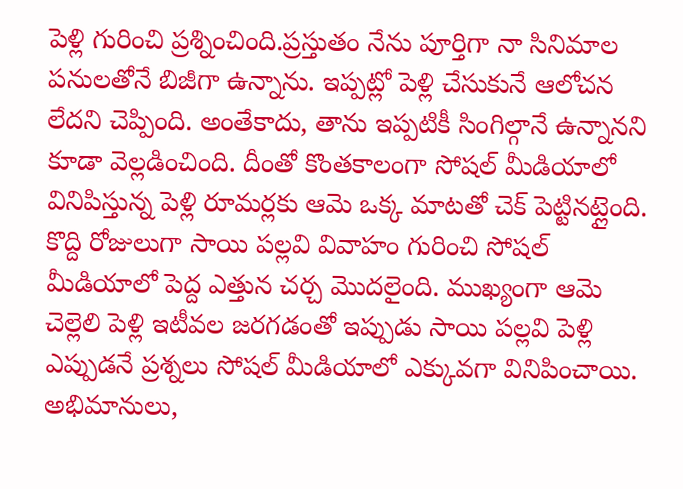పెళ్లి గురించి ప్రశ్నించింది.ప్రస్తుతం నేను పూర్తిగా నా సినిమాల పనులతోనే బిజీగా ఉన్నాను. ఇప్పట్లో పెళ్లి చేసుకునే ఆలోచన లేదని చెప్పింది. అంతేకాదు, తాను ఇప్పటికీ సింగిల్గానే ఉన్నానని కూడా వెల్లడించింది. దీంతో కొంతకాలంగా సోషల్ మీడియాలో వినిపిస్తున్న పెళ్లి రూమర్లకు ఆమె ఒక్క మాటతో చెక్ పెట్టినట్లైంది. కొద్ది రోజులుగా సాయి పల్లవి వివాహం గురించి సోషల్ మీడియాలో పెద్ద ఎత్తున చర్చ మొదలైంది. ముఖ్యంగా ఆమె చెల్లెలి పెళ్లి ఇటీవల జరగడంతో ఇప్పుడు సాయి పల్లవి పెళ్లి ఎప్పుడనే ప్రశ్నలు సోషల్ మీడియాలో ఎక్కువగా వినిపించాయి. అభిమానులు,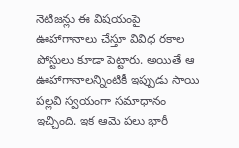నెటిజన్లు ఈ విషయంపై ఊహాగానాలు చేస్తూ వివిధ రకాల పోస్టులు కూడా పెట్టారు. అయితే ఆ ఊహాగానాలన్నింటికీ ఇప్పుడు సాయి పల్లవి స్వయంగా సమాధానం ఇచ్చింది. ఇక ఆమె పలు భారీ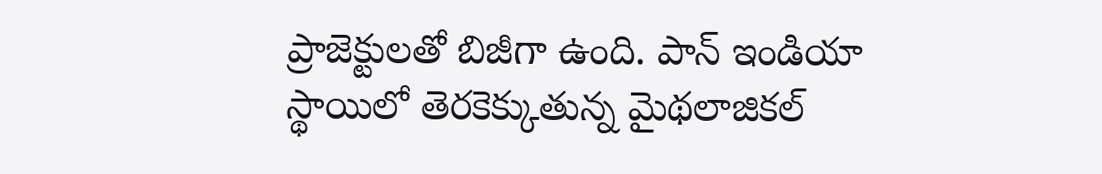ప్రాజెక్టులతో బిజీగా ఉంది. పాన్ ఇండియా స్థాయిలో తెరకెక్కుతున్న మైథలాజికల్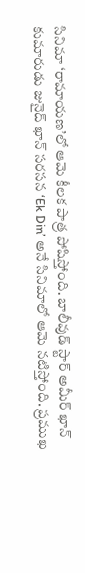సినిమా ‘రామాయణ’లో ఆమె కీలక పాత్ర పోషిస్తోంది. బాలీవుడ్ స్టార్ అమీర్ ఖాన్ కుమారుడు జునైద్ ఖాన్ సరసన ‘Ek Din’ అనే సినిమాలో ఆమె నటిస్తోంది. ప్రముఖ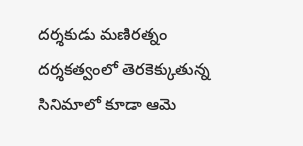దర్శకుడు మణిరత్నం దర్శకత్వంలో తెరకెక్కుతున్న సినిమాలో కూడా ఆమె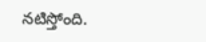నటిస్తోంది.